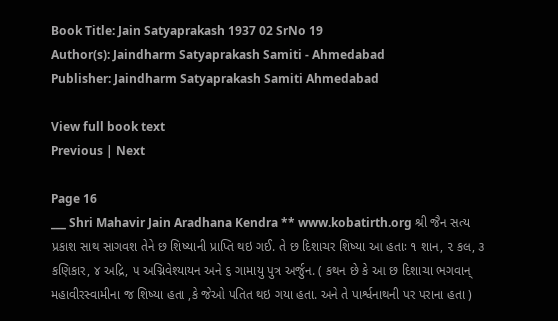Book Title: Jain Satyaprakash 1937 02 SrNo 19
Author(s): Jaindharm Satyaprakash Samiti - Ahmedabad
Publisher: Jaindharm Satyaprakash Samiti Ahmedabad

View full book text
Previous | Next

Page 16
___ Shri Mahavir Jain Aradhana Kendra ** www.kobatirth.org શ્રી જૈન સત્ય પ્રકાશ સાથ સાગવશ તેને છ શિષ્યાની પ્રાપ્તિ થઇ ગઈ. તે છ દિશાચર શિષ્યા આ હતાઃ ૧ શાન, ૨ કલ, ૩ કણિકાર, ૪ અદ્રિ, ૫ અગ્નિવેશ્યાયન અને ૬ ગામાયુ પુત્ર અર્જુન. ( કથન છે કે આ છ દિશાચા ભગવાન્ મહાવીરસ્વામીના જ શિષ્યા હતા ,કે જેઓ પતિત થઇ ગયા હતા. અને તે પાર્શ્વનાથની પર પરાના હતા )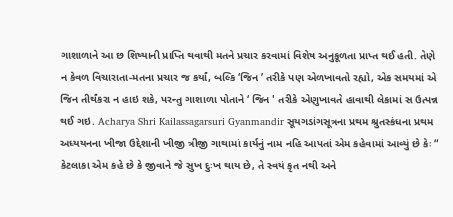ગાશાળાને આ છ શિષ્યાની પ્રાપ્તિ થવાથી મતને પ્રચાર કરવામાં વિશેષ અનુકૂળતા પ્રાપ્ત થઈ હતી. તેણે ન કેવળ વિચારાતા-મતના પ્રચાર જ કર્યાં, બલ્કિ ‘જિન ’ તરીકે પણ એળખાવતો રહ્યો, એક સમયમાં એ જિન તીર્થંકરા ન હાઇ શકે, પરન્તુ ગાશાળા પોતાને ‘ જિન ' તરીકે એણુખાવતે હાવાથી લેકામાં સ ઉત્પન્ન થઈ ગઇ. Acharya Shri Kailassagarsuri Gyanmandir સૂયગડાંગસૂત્રના પ્રથમ શ્રુતસ્કંધના પ્રથમ અધ્યયનના ખીજા ઉદ્દેશાની ખીજી ત્રીજી ગાથામાં કાર્યનું નામ નહિ આપતાં એમ કહેવામાં આવ્યું છે કેઃ “ કેટલાકા એમ કહે છે કે જીવાને જે સુખ દુઃખ થાય છે, તે સ્વયં કૃત નથી અને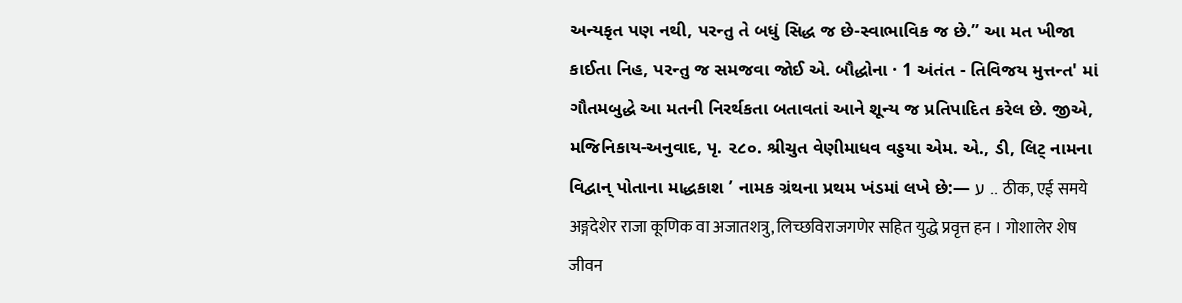અન્યકૃત પણ નથી, પરન્તુ તે બધું સિદ્ધ જ છે-સ્વાભાવિક જ છે.” આ મત ખીજા કાઈતા નિહ, પરન્તુ જ સમજવા જોઈ એ. બૌદ્ધોના · 1 અંતંત - તિવિજય મુત્તન્ત' માં ગૌતમબુદ્ધે આ મતની નિરર્થકતા બતાવતાં આને શૂન્ય જ પ્રતિપાદિત કરેલ છે. જીએ, મજિનિકાય-અનુવાદ, પૃ. ૨૮૦. શ્રીચુત વેણીમાધવ વડ્ડયા એમ. એ., ડી, લિટ્ નામના વિદ્વાન્ પોતાના માદ્ધકાશ ’ નામક ગ્રંથના પ્રથમ ખંડમાં લખે છે:— ע .. ठीक, एई समये अङ्गदेशेर राजा कूणिक वा अजातशत्रु, लिच्छविराजगणेर सहित युद्धे प्रवृत्त हन । गोशालेर शेष जीवन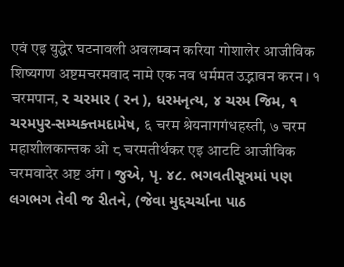एवं एइ युद्धेर घटनावली अवलम्बन करिया गोशालेर आजीविक शिष्यगण अष्टमचरमवाद नामे एक नव धर्ममत उद्भावन करन । १ चरमपान, ૨ ચરમાર ( રન ), ધરમનૃત્ય, ૪ ચરમ જિમ, ૧ ચરમપુર-સમ્યક્ત્તમદામેષ, ६ चरम श्रेयनागगंधहस्ती, ७ चरम महाशीलकान्तक ओ ८ चरमतीर्थकर एइ आटटि आजीविक चरमवादेर अष्ट अंग । જુએ, પૃ. ૪૮. ભગવતીસૂત્રમાં પણ લગભગ તેવી જ રીતને, (જેવા મુદ્દચર્ચાના પાઠ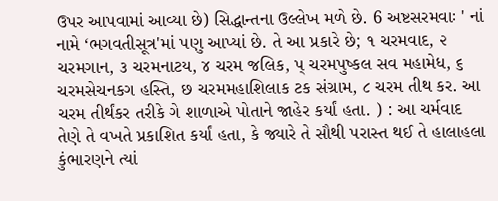ઉપર આપવામાં આવ્યા છે) સિદ્ધાન્તના ઉલ્લેખ મળે છે. 6 અષ્ટસરમવાઃ ' નાં નામે ‘ભગવતીસૂત્ર'માં પણુ આપ્યાં છે. તે આ પ્રકારે છે; ૧ ચરમવાદ, ૨ ચરમગાન, ૩ ચરમનાટય, ૪ ચરમ જલિક, પ્ ચરમપુષ્કલ સવ મહામેધ, ૬ ચરમસેચનકગ હસ્તિ, છ ચરમમહાશિલાક ટક સંગ્રામ, ૮ ચરમ તીથ કર. આ ચરમ તીર્થંકર તરીકે ગે શાળાએ પોતાને જાહેર કર્યાં હતા. ) : આ ચર્મવાદ તેણે તે વખતે પ્રકાશિત કર્યાં હતા, કે જ્યારે તે સૌથી પરાસ્ત થઈ તે હાલાહલા કુંભારણને ત્યાં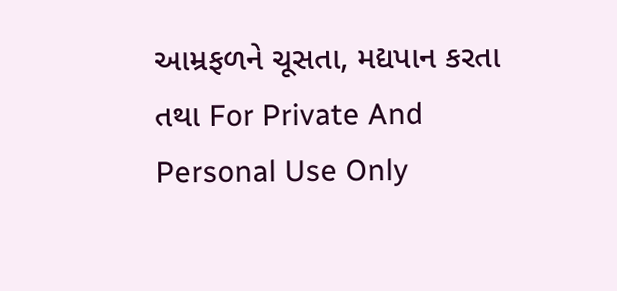આમ્રફળને ચૂસતા, મદ્યપાન કરતા તથા For Private And Personal Use Only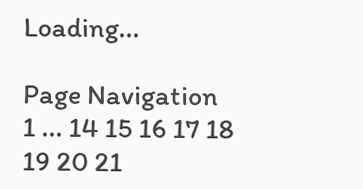Loading...

Page Navigation
1 ... 14 15 16 17 18 19 20 21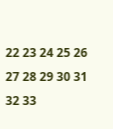22 23 24 25 26 27 28 29 30 31 32 33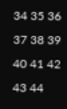34 35 36 37 38 39 40 41 42 43 44